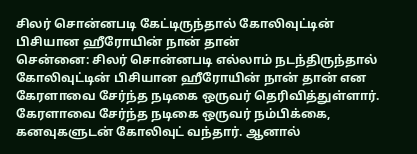சிலர் சொன்னபடி கேட்டிருந்தால் கோலிவுட்டின் பிசியான ஹீரோயின் நான் தான்
சென்னை: சிலர் சொன்னபடி எல்லாம் நடந்திருந்தால் கோலிவுட்டின் பிசியான ஹீரோயின் நான் தான் என கேரளாவை சேர்ந்த நடிகை ஒருவர் தெரிவித்துள்ளார்.
கேரளாவை சேர்ந்த நடிகை ஒருவர் நம்பிக்கை, கனவுகளுடன் கோலிவுட் வந்தார். ஆனால்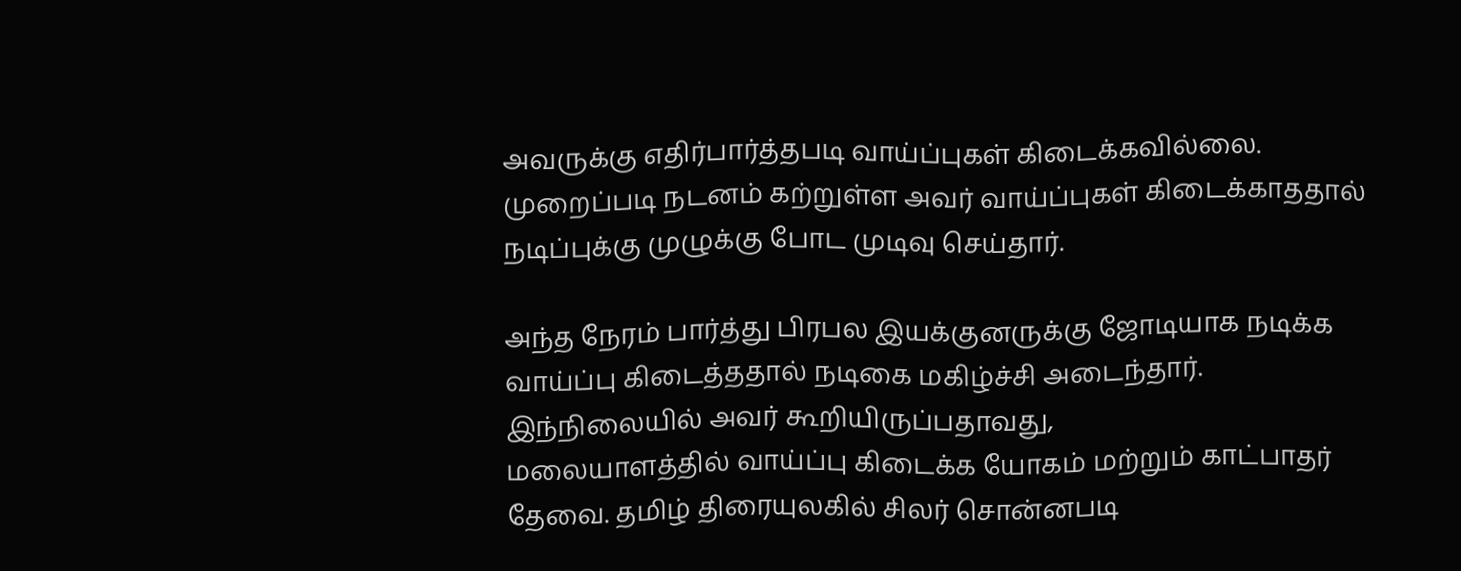அவருக்கு எதிர்பார்த்தபடி வாய்ப்புகள் கிடைக்கவில்லை. முறைப்படி நடனம் கற்றுள்ள அவர் வாய்ப்புகள் கிடைக்காததால் நடிப்புக்கு முழுக்கு போட முடிவு செய்தார்.

அந்த நேரம் பார்த்து பிரபல இயக்குனருக்கு ஜோடியாக நடிக்க வாய்ப்பு கிடைத்ததால் நடிகை மகிழ்ச்சி அடைந்தார். இந்நிலையில் அவர் கூறியிருப்பதாவது,
மலையாளத்தில் வாய்ப்பு கிடைக்க யோகம் மற்றும் காட்பாதர் தேவை. தமிழ் திரையுலகில் சிலர் சொன்னபடி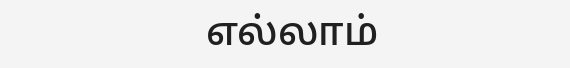எல்லாம்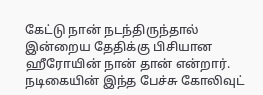கேட்டு நான் நடந்திருந்தால் இன்றைய தேதிக்கு பிசியான ஹீரோயின் நான் தான் என்றார்.
நடிகையின் இந்த பேச்சு கோலிவுட்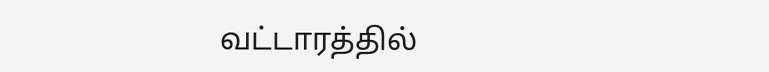வட்டாரத்தில்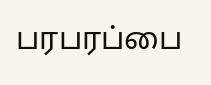பரபரப்பை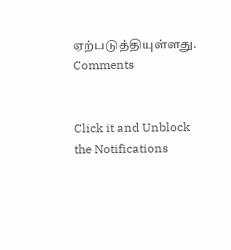ஏற்படுத்தியுள்ளது.
Comments


Click it and Unblock the Notifications